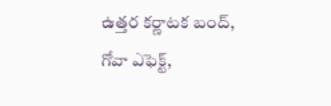ఉత్తర కర్ణాటక బంద్, గోవా ఎఫెక్ట్,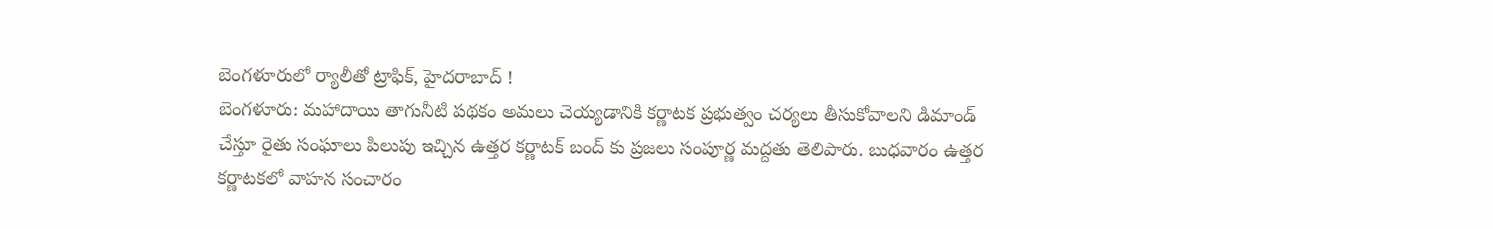బెంగళూరులో ర్యాలీతో ట్రాఫిక్, హైదరాబాద్ !
బెంగళూరు: మహాదాయి తాగునీటి పథకం అమలు చెయ్యడానికి కర్ణాటక ప్రభుత్వం చర్యలు తీసుకోవాలని డిమాండ్ చేస్తూ రైతు సంఘాలు పిలుపు ఇచ్చిన ఉత్తర కర్ణాటక్ బంద్ కు ప్రజలు సంపూర్ణ మద్దతు తెలిపారు. బుధవారం ఉత్తర కర్ణాటకలో వాహన సంచారం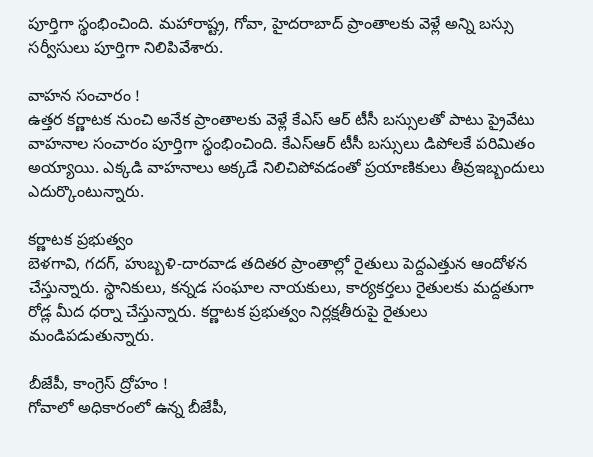పూర్తిగా స్థంభించింది. మహారాష్ట్ర, గోవా, హైదరాబాద్ ప్రాంతాలకు వెళ్లే అన్ని బస్సు సర్వీసులు పూర్తిగా నిలిపివేశారు.

వాహన సంచారం !
ఉత్తర కర్ణాటక నుంచి అనేక ప్రాంతాలకు వెళ్లే కేఎస్ ఆర్ టీసీ బస్సులతో పాటు ప్రైవేటు వాహనాల సంచారం పూర్తిగా స్థంభించింది. కేఎస్ఆర్ టీసీ బస్సులు డిపోలకే పరిమితం అయ్యాయి. ఎక్కడి వాహనాలు అక్కడే నిలిచిపోవడంతో ప్రయాణికులు తీవ్రఇబ్బందులు ఎదుర్కొంటున్నారు.

కర్ణాటక ప్రభుత్వం
బెళగావి, గదగ్, హుబ్బళి-దారవాడ తదితర ప్రాంతాల్లో రైతులు పెద్దఎత్తున ఆందోళన చేస్తున్నారు. స్థానికులు, కన్నడ సంఘాల నాయకులు, కార్యకర్తలు రైతులకు మద్దతుగా రోడ్ల మీద ధర్నా చేస్తున్నారు. కర్ణాటక ప్రభుత్వం నిర్లక్షతీరుపై రైతులు మండిపడుతున్నారు.

బీజేపీ, కాంగ్రెస్ ద్రోహం !
గోవాలో అధికారంలో ఉన్న బీజేపీ,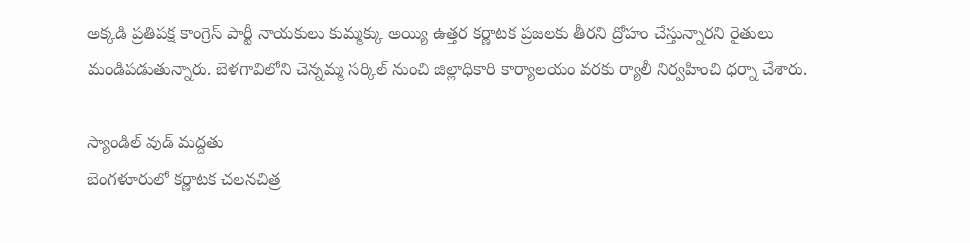అక్కడి ప్రతిపక్ష కాంగ్రెస్ పార్టీ నాయకులు కుమ్మక్కు అయ్యి ఉత్తర కర్ణాటక ప్రజలకు తీరని ద్రోహం చేస్తున్నారని రైతులు మండిపడుతున్నారు. బెళగావిలోని చెన్నమ్మ సర్కిల్ నుంచి జిల్లాధికారి కార్యాలయం వరకు ర్యాలీ నిర్వహించి ధర్నా చేశారు.

స్యాండిల్ వుడ్ మద్దతు
బెంగళూరులో కర్ణాటక చలనచిత్ర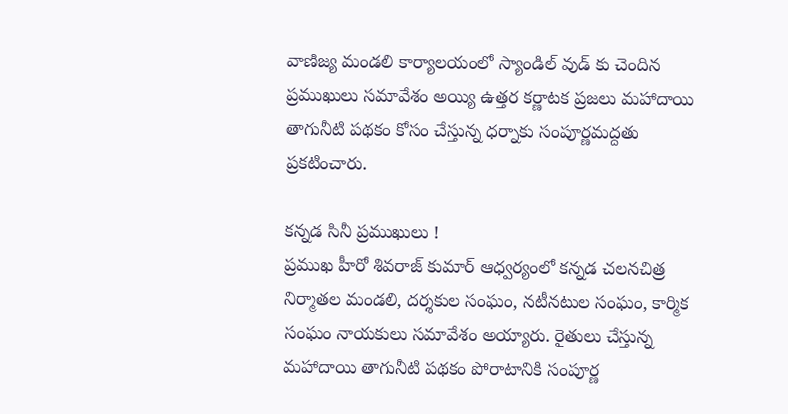వాణిజ్య మండలి కార్యాలయంలో స్యాండిల్ వుడ్ కు చెందిన ప్రముఖులు సమావేశం అయ్యి ఉత్తర కర్ణాటక ప్రజలు మహాదాయి తాగునీటి పథకం కోసం చేస్తున్న ధర్నాకు సంపూర్ణమద్దతు ప్రకటించారు.

కన్నడ సినీ ప్రముఖులు !
ప్రముఖ హీరో శివరాజ్ కుమార్ ఆధ్వర్యంలో కన్నడ చలనచిత్ర నిర్మాతల మండలి, దర్శకుల సంఘం, నటీనటుల సంఘం, కార్మిక సంఘం నాయకులు సమావేశం అయ్యారు. రైతులు చేస్తున్న మహాదాయి తాగునీటి పథకం పోరాటానికి సంపూర్ణ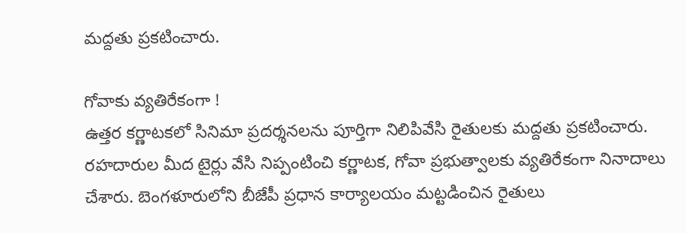మద్దతు ప్రకటించారు.

గోవాకు వ్యతిరేకంగా !
ఉత్తర కర్ణాటకలో సినిమా ప్రదర్శనలను పూర్తిగా నిలిపివేసి రైతులకు మద్దతు ప్రకటించారు. రహదారుల మీద టైర్లు వేసి నిప్పంటించి కర్ణాటక, గోవా ప్రభుత్వాలకు వ్యతిరేకంగా నినాదాలు చేశారు. బెంగళూరులోని బీజేపీ ప్రధాన కార్యాలయం మట్టడించిన రైతులు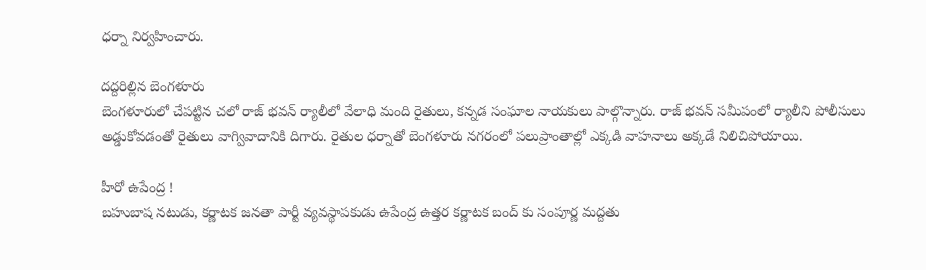ధర్నా నిర్వహించారు.

దద్దరిల్లిన బెంగళూరు
బెంగళూరులో చేపట్టిన చలో రాజ్ భవన్ ర్యాలీలో వేలాధి మంది రైతులు, కన్నడ సంఘాల నాయకులు పాల్గొన్నారు. రాజ్ భవన్ సమీపంలో ర్యాలీని పోలీసులు అడ్డుకోవడంతో రైతులు వాగ్వివాదానికి దిగారు. రైతుల ధర్నాతో బెంగళూరు నగరంలో పలుప్రాంతాల్లో ఎక్కడి వాహనాలు అక్కడే నిలిచిపోయాయి.

హీరో ఉపేంద్ర !
బహుబాష నటుడు, కర్ణాటక జనతా పార్టీ వ్యవస్థాపకుడు ఉపేంద్ర ఉత్తర కర్ణాటక బంద్ కు సంపూర్ణ మద్దతు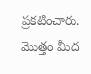ప్రకటించారు. మొత్తం మీద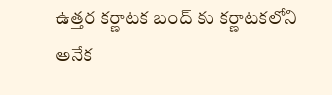ఉత్తర కర్ణాటక బంద్ కు కర్ణాటకలోని అనేక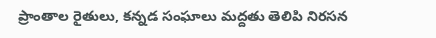ప్రాంతాల రైతులు, కన్నడ సంఘాలు మద్దతు తెలిపి నిరసన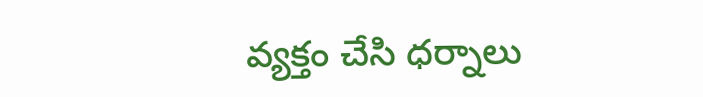వ్యక్తం చేసి ధర్నాలు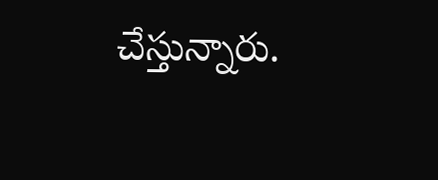చేస్తున్నారు.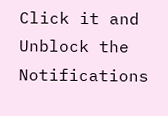Click it and Unblock the Notifications